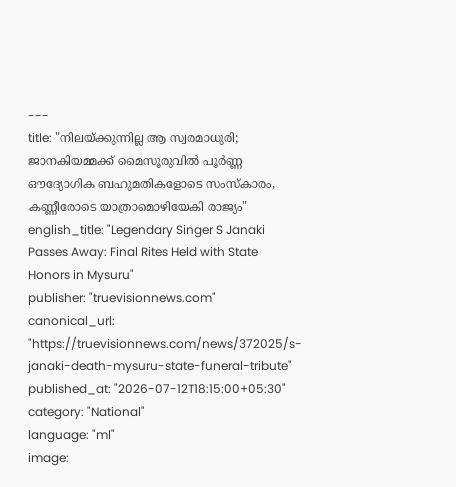---
title: "നിലയ്ക്കുന്നില്ല ആ സ്വരമാധുരി; ജാനകിയമ്മക്ക് മൈസൂരുവിൽ പൂർണ്ണ ഔദ്യോഗിക ബഹുമതികളോടെ സംസ്കാരം, കണ്ണീരോടെ യാത്രാമൊഴിയേകി രാജ്യം"
english_title: "Legendary Singer S Janaki Passes Away: Final Rites Held with State Honors in Mysuru"
publisher: "truevisionnews.com"
canonical_url: "https://truevisionnews.com/news/372025/s-janaki-death-mysuru-state-funeral-tribute"
published_at: "2026-07-12T18:15:00+05:30"
category: "National"
language: "ml"
image: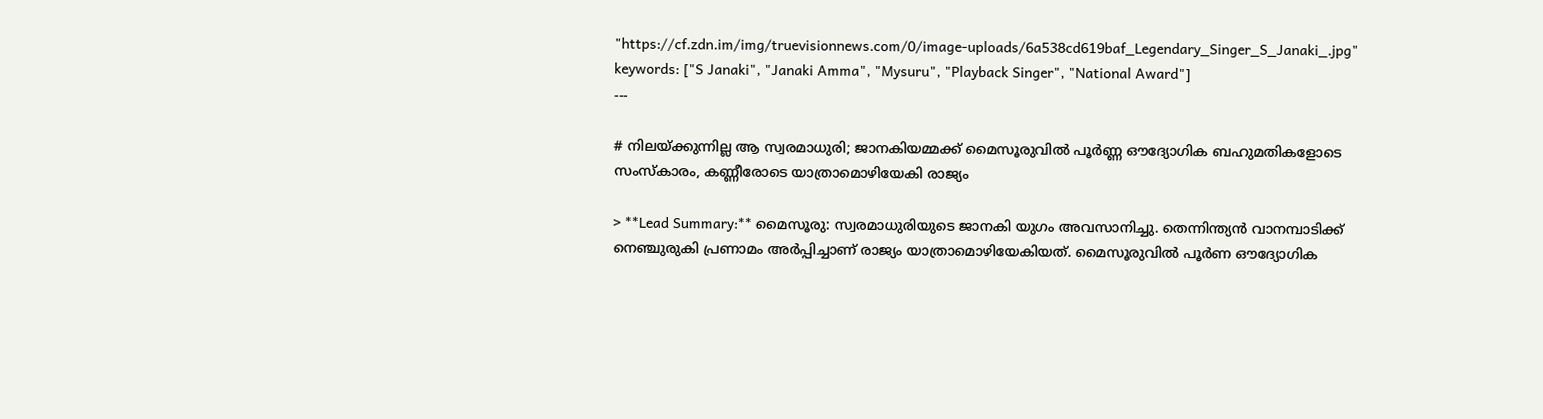"https://cf.zdn.im/img/truevisionnews.com/0/image-uploads/6a538cd619baf_Legendary_Singer_S_Janaki_.jpg"
keywords: ["S Janaki", "Janaki Amma", "Mysuru", "Playback Singer", "National Award"]
---

# നിലയ്ക്കുന്നില്ല ആ സ്വരമാധുരി; ജാനകിയമ്മക്ക് മൈസൂരുവിൽ പൂർണ്ണ ഔദ്യോഗിക ബഹുമതികളോടെ സംസ്കാരം, കണ്ണീരോടെ യാത്രാമൊഴിയേകി രാജ്യം

> **Lead Summary:** മൈസൂരു: സ്വരമാധുരിയുടെ ജാനകി യുഗം അവസാനിച്ചു. തെന്നിന്ത്യൻ വാനമ്പാടിക്ക് നെഞ്ചുരുകി പ്രണാമം അർപ്പിച്ചാണ് രാജ്യം യാത്രാമൊഴിയേകിയത്. മൈസൂരുവിൽ പൂർണ ഔദ്യോഗിക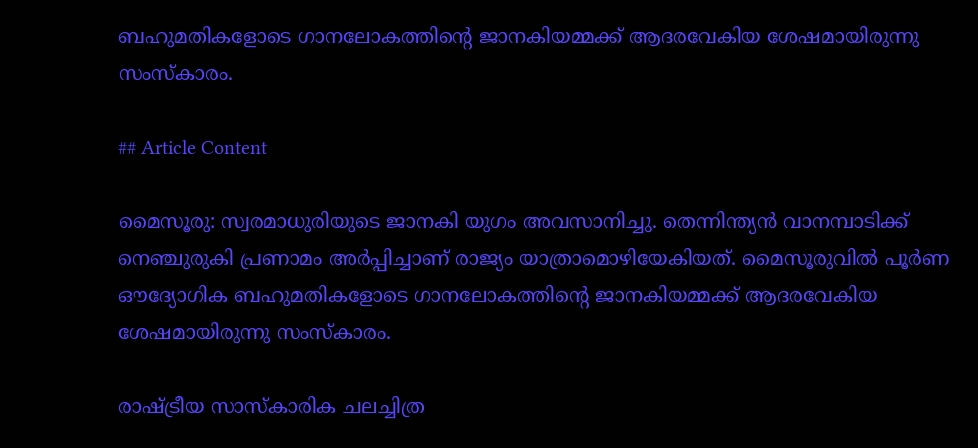ബഹുമതികളോടെ ഗാനലോകത്തിന്‍റെ ജാനകിയമ്മക്ക് ആദരവേകിയ ശേഷമായിരുന്നു സംസ്കാരം.

## Article Content

മൈസൂരു: സ്വരമാധുരിയുടെ ജാനകി യുഗം അവസാനിച്ചു. തെന്നിന്ത്യൻ വാനമ്പാടിക്ക് നെഞ്ചുരുകി പ്രണാമം അർപ്പിച്ചാണ് രാജ്യം യാത്രാമൊഴിയേകിയത്. മൈസൂരുവിൽ പൂർണ ഔദ്യോഗിക ബഹുമതികളോടെ ഗാനലോകത്തിന്‍റെ ജാനകിയമ്മക്ക് ആദരവേകിയ ശേഷമായിരുന്നു സംസ്കാരം.

രാഷ്ട്രീയ സാസ്കാരിക ചലച്ചിത്ര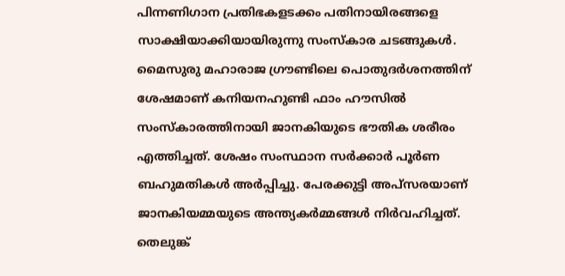പിന്നണിഗാന പ്രതിഭകളടക്കം പതിനായിരങ്ങളെ സാക്ഷിയാക്കിയായിരുന്നു സംസ്കാര ചടങ്ങുകൾ. മൈസുരു മഹാരാജ ഗ്രൗണ്ടിലെ പൊതുദർശനത്തിന് ശേഷമാണ് കനിയനഹുണ്ടി ഫാം ഹൗസിൽ സംസ്കാരത്തിനായി ജാനകിയുടെ ഭൗതിക ശരീരം എത്തിച്ചത്. ശേഷം സംസ്ഥാന സർക്കാർ പൂർണ ബഹുമതികൾ അർപ്പിച്ചു. പേരക്കുട്ടി അപ്സരയാണ് ജാനകിയമ്മയുടെ അന്ത്യകർമ്മങ്ങൾ നിർവഹിച്ചത്. തെലുങ്ക്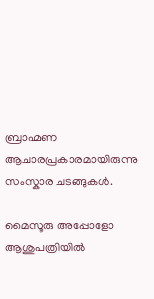ബ്രാഹ്മണ ആചാരപ്രകാരമായിരുന്നു സംസ്കാര ചടങ്ങുകൾ.

മൈസൂരു അപ്പോളോ ആശുപത്രിയിൽ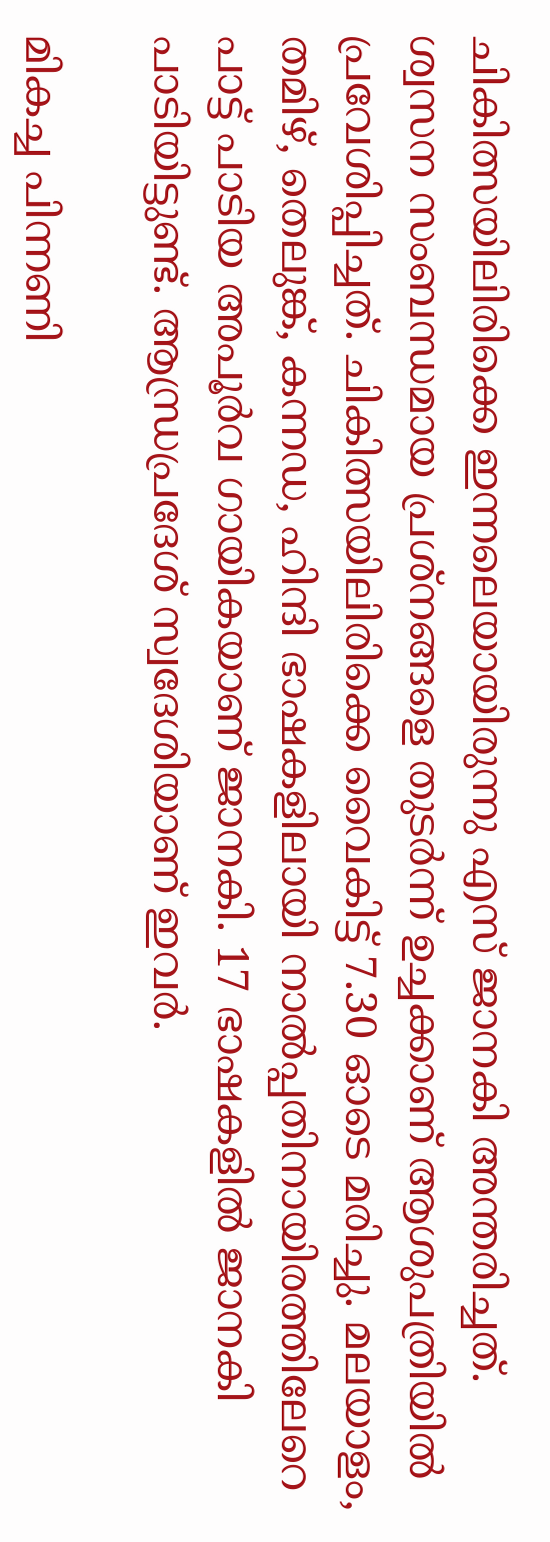ചികിത്സയിലിരിക്കെ ഇന്നലെയായിരുന്നു എസ് ജാനകി അന്തരിച്ചത്. ശ്വസന സംബന്ധമായ പ്രശ്നങ്ങളെ തുടർന്ന് ഉച്ചക്കാണ് ആശുപത്രിയിൽ പ്രവേശിപ്പിച്ചത്. ചികിത്സയിലിരിക്കെ വൈകിട്ട് 7.30 ഓടെ മരിച്ചു. മലയാളം, തമിഴ്, തെലുങ്ക്, കന്നഡ, ഹിന്ദി ഭാഷകളിലായി നാല്‍പ്പതിനായിരത്തിലേറെ പാ‌ട്ട് പാടിയ അപൂർവ ഗായികയാണ് ജാനകി. 17 ഭാഷകളിൽ ജാനകി പാടിയിട്ടുണ്ട്. ആന്ധ്രപ്രദേശ് സ്വദേശിയാണ് ഇവർ.

മികച്ച പിന്നണി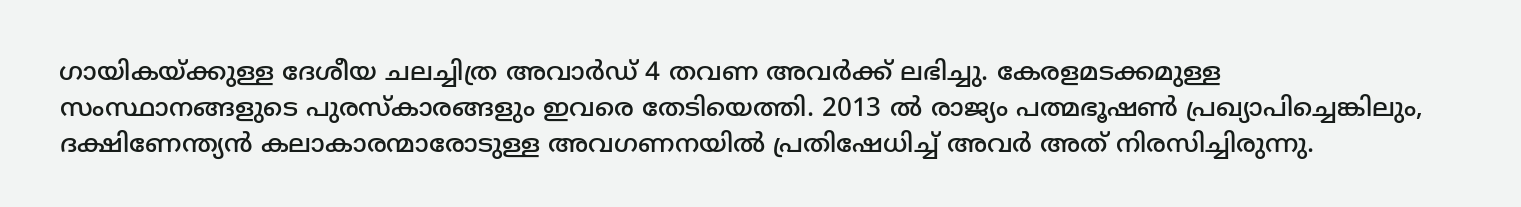ഗായികയ്ക്കുള്ള ദേശീയ ചലച്ചിത്ര അവാർഡ് 4 തവണ അവർക്ക് ലഭിച്ചു. കേരളമടക്കമുള്ള സംസ്ഥാനങ്ങളുടെ പുരസ്കാരങ്ങളും ഇവരെ തേടിയെത്തി. 2013 ൽ രാജ്യം പത്മഭൂഷൺ പ്രഖ്യാപിച്ചെങ്കിലും, ദക്ഷിണേന്ത്യൻ കലാകാരന്മാരോടുള്ള അവഗണനയിൽ പ്രതിഷേധിച്ച് അവർ അത് നിരസിച്ചിരുന്നു.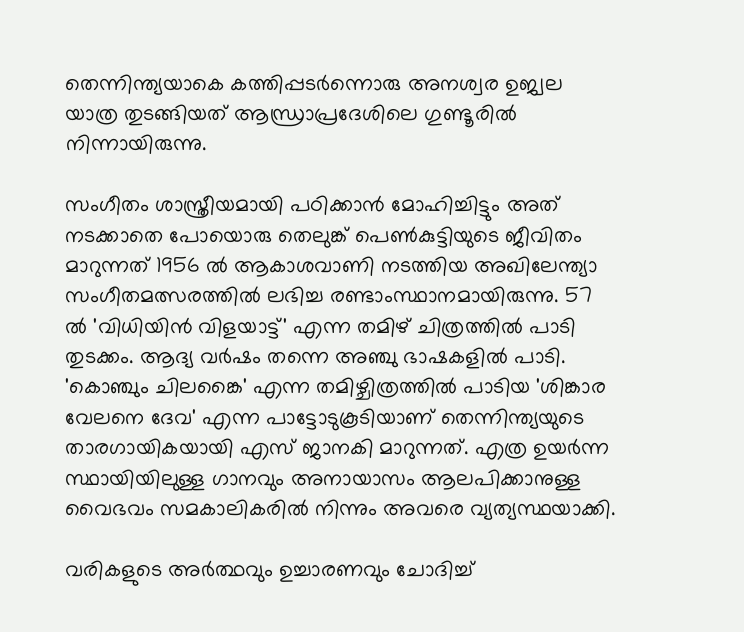തെന്നിന്ത്യയാകെ കത്തിപ്പടർന്നൊരു അനശ്വര ഉജ്വല യാത്ര തുടങ്ങിയത് ആന്ധ്രാപ്രദേ‌ശിലെ ഗുണ്ടൂരിൽ നിന്നായിരുന്നു.

സംഗീതം ശാസ്ത്രീയമായി പഠിക്കാൻ മോഹിച്ചിട്ടും അത് നടക്കാതെ പോയൊരു തെലുങ്ക് പെണ്‍കുട്ടിയുടെ ജീവിതം മാറുന്നത് 1956 ൽ ആകാശവാണി നടത്തിയ അഖിലേന്ത്യാ സംഗീതമത്സരത്തിൽ ലഭിച്ച രണ്ടാംസ്ഥാനമായിരുന്നു. 57 ൽ 'വിധിയിൻ വിളയാട്ട്' എന്ന തമിഴ് ചിത്രത്തിൽ പാടി തുടക്കം. ആദ്യ വർഷം തന്നെ അഞ്ചു ഭാഷകളിൽ പാടി. 'കൊഞ്ചും ചിലങ്കൈ' എന്ന തമിഴ്ചിത്രത്തിൽ പാടിയ 'ശിങ്കാര വേലനെ ദേവ' എന്ന പാട്ടോടുകൂടിയാണ് തെന്നിന്ത്യയുടെ താരഗായികയായി എസ് ജാനകി മാറുന്നത്. എത്ര ഉയർന്ന സ്ഥായിയിലുള്ള ഗാനവും അനായാസം ആലപിക്കാനുള്ള വൈഭവം സമകാലികരിൽ നിന്നും അവരെ വ്യത്യസ്ഥയാക്കി.

വരികളുടെ അർത്ഥവും ഉച്ചാരണവും ചോദിച്ച്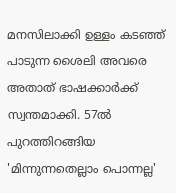മനസിലാക്കി ഉള്ളം കടഞ്ഞ് പാടുന്ന ശൈലി അവരെ അതാത് ഭാഷക്കാർക്ക് സ്വന്തമാക്കി. 57ൽ പുറത്തിറങ്ങിയ 'മിന്നുന്നതെല്ലാം പൊന്നല്ല'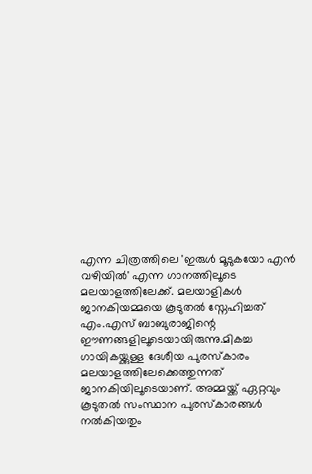എന്ന ചിത്രത്തിലെ 'ഇരുൾ മൂടുകയോ എൻ വഴിയിൽ' എന്ന ഗാനത്തിലൂടെ മലയാളത്തിലേക്ക്. മലയാളികൾ ജാനകിയമ്മയെ കൂടുതൽ സ്നേഹിച്ചത് എം.എസ് ബാബുരാജിന്റെ ഈണങ്ങളിലൂടെയായിരുന്നു.മികച്ച ഗായികയ്ക്കുള്ള ദേശീയ പുരസ്കാരം മലയാളത്തിലേക്കെത്തുന്നത് ജാനകിയിലൂടെയാണ്. അമ്മയ്ക്ക് ഏറ്റവും കൂടുതൽ സംസ്ഥാന പുരസ്കാരങ്ങൾ നൽകിയതും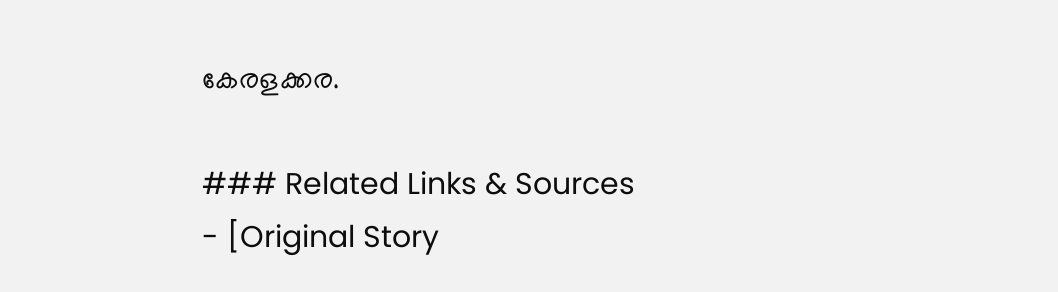കേരളക്കര.

### Related Links & Sources
- [Original Story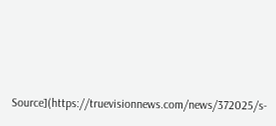Source](https://truevisionnews.com/news/372025/s-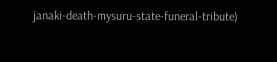janaki-death-mysuru-state-funeral-tribute)